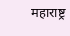महाराष्ट्र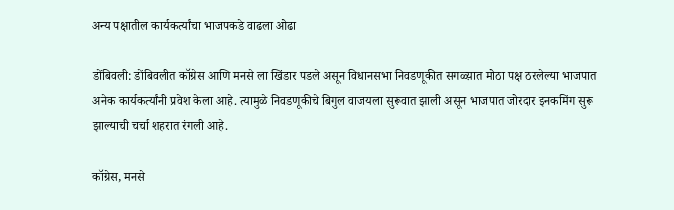अन्य पक्षातील कार्यकर्त्यांचा भाजपकडे वाढला ओढा

डोंबिवली: डोंबिवलीत कॉग्रेस आणि मनसे ला खिंडार पडले असून विधानसभा निवडणूकीत सगळ्य़ात मोठा पक्ष ठरलेल्या भाजपात अनेक कार्यकर्त्यांनी प्रवेश केला आहे. त्यामुळे निवडणूकीचे बिगुल वाजयला सुरूवात झाली असून भाजपात जोरदार इनकमिंग सुरू झाल्याची चर्चा शहरात रंगली आहे.

कॉग्रेस, मनसे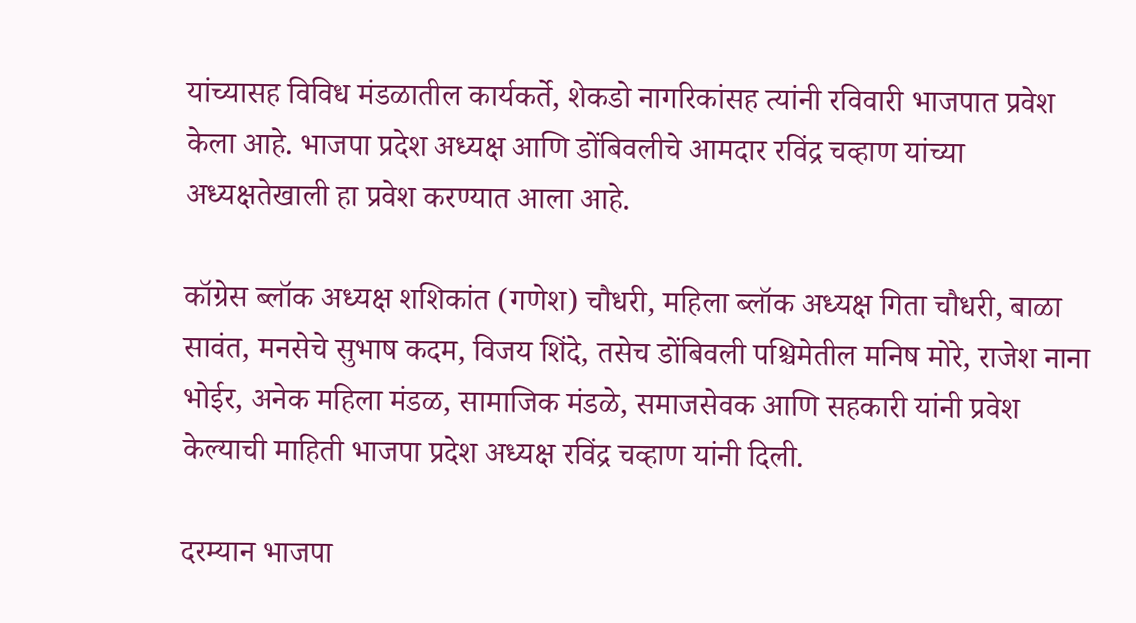यांच्यासह विविध मंडळातील कार्यकर्ते, शेकडो नागरिकांसह त्यांनी रविवारी भाजपात प्रवेश केला आहे. भाजपा प्रदेश अध्यक्ष आणि डोंबिवलीचे आमदार रविंद्र चव्हाण यांच्या अध्यक्षतेखाली हा प्रवेश करण्यात आला आहे.

कॉग्रेस ब्लॉक अध्यक्ष शशिकांत (गणेश) चौधरी, महिला ब्लॉक अध्यक्ष गिता चौधरी, बाळा सावंत, मनसेचे सुभाष कदम, विजय शिंदे, तसेच डोंबिवली पश्चिमेतील मनिष मोरे, राजेश नाना भोईर, अनेक महिला मंडळ, सामाजिक मंडळे, समाजसेवक आणि सहकारी यांनी प्रवेश केल्याची माहिती भाजपा प्रदेश अध्यक्ष रविंद्र चव्हाण यांनी दिली.

दरम्यान भाजपा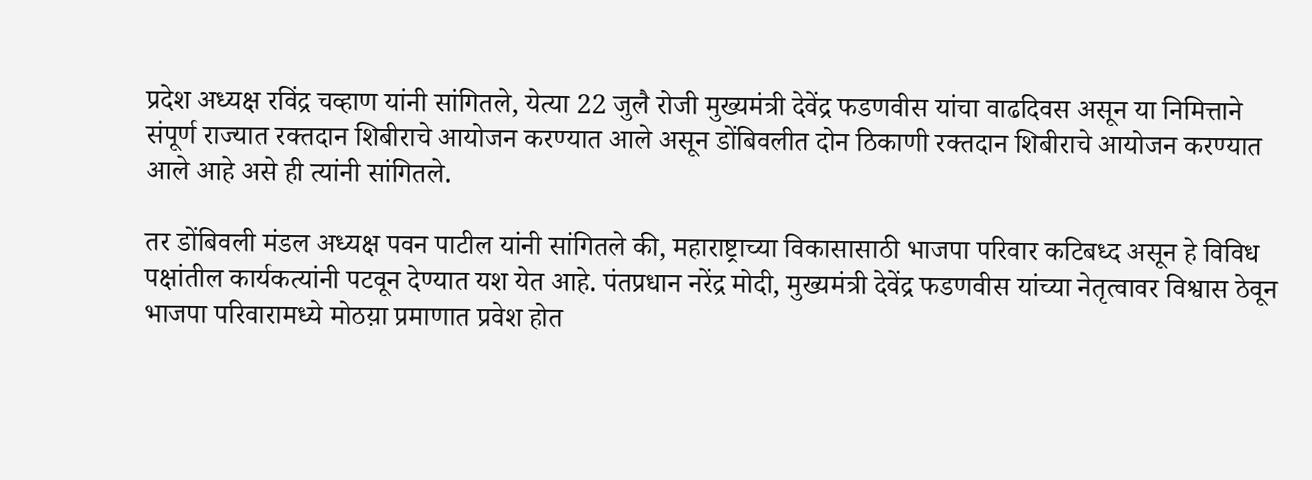प्रदेश अध्यक्ष रविंद्र चव्हाण यांनी सांगितले, येत्या 22 जुलै रोजी मुख्यमंत्री देवेंद्र फडणवीस यांचा वाढदिवस असून या निमित्ताने संपूर्ण राज्यात रक्तदान शिबीराचे आयोजन करण्यात आले असून डोंबिवलीत दोन ठिकाणी रक्तदान शिबीराचे आयोजन करण्यात आले आहे असे ही त्यांनी सांगितले.

तर डोंबिवली मंडल अध्यक्ष पवन पाटील यांनी सांगितले की, महाराष्ट्राच्या विकासासाठी भाजपा परिवार कटिबध्द असून हे विविध पक्षांतील कार्यकत्यांनी पटवून देण्यात यश येत आहे. पंतप्रधान नरेंद्र मोदी, मुख्यमंत्री देवेंद्र फडणवीस यांच्या नेतृत्वावर विश्वास ठेवून भाजपा परिवारामध्ये मोठय़ा प्रमाणात प्रवेश होत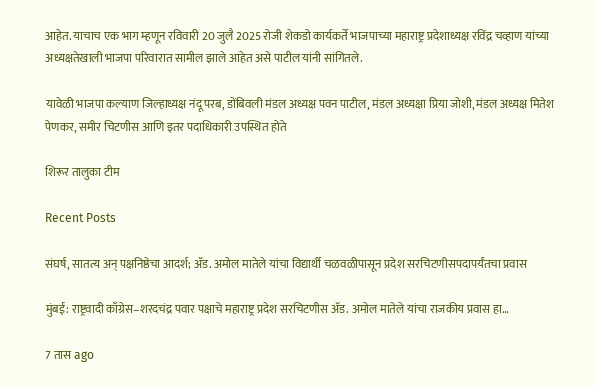आहेत. याचाच एक भाग म्हणून रविवारी 20 जुलै 2025 रोजी शेकडो कार्यकर्ते भाजपाच्या महाराष्ट्र प्रदेशाध्यक्ष रविंद्र चव्हाण यांच्या अध्यक्षतेखाली भाजपा परिवारात सामील झाले आहेत असे पाटील यांनी सांगितले.

यावेळी भाजपा कल्याण जिल्हाध्यक्ष नंदू परब, डोंबिवली मंडल अध्यक्ष पवन पाटील, मंडल अध्यक्षा प्रिया जोशी, मंडल अध्यक्ष मितेश पेणकर, समीर चिटणीस आणि इतर पदाधिकारी उपस्थित होते

शिरूर तालुका टीम

Recent Posts

संघर्ष, सातत्य अन् पक्षनिष्ठेचा आदर्श; ॲड. अमोल मातेले यांचा विद्यार्थी चळवळीपासून प्रदेश सरचिटणीसपदापर्यंतचा प्रवास

मुंबई: राष्ट्रवादी काँग्रेस–शरदचंद्र पवार पक्षाचे महाराष्ट्र प्रदेश सरचिटणीस ॲड. अमोल मातेले यांचा राजकीय प्रवास हा…

7 तास ago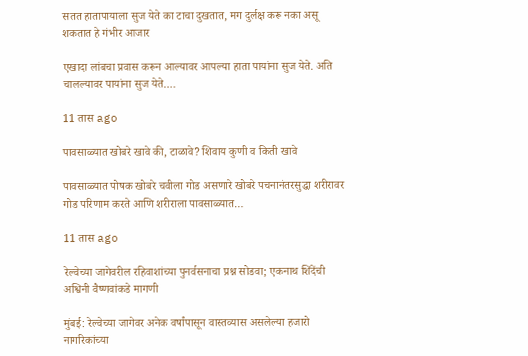सतत हातापायाला सुज येते का टाचा दुखतात, मग दुर्लक्ष करू नका असू शकतात हे गंभीर आजार

एखादा लांबचा प्रवास करून आल्यावर आपल्या हाता पायांना सुज येते. अति चालल्यावर पायांना सुज येते.…

11 तास ago

पावसाळ्यात खोबरे खावे की, टाळावे? शिवाय कुणी व किती खावे

पावसाळ्यात पोषक खोबरे चवीला गोड असणारे खोबरे पचनानंतरसुद्धा शरीरावर गोड परिणाम करते आणि शरीराला पावसाळ्यात…

11 तास ago

रेल्वेच्या जागेवरील रहिवाशांच्या पुनर्वसनाचा प्रश्न सोडवा; एकनाथ शिंदेंची अश्विनी वैष्णवांकडे मागणी

मुंबई: रेल्वेच्या जागेवर अनेक वर्षांपासून वास्तव्यास असलेल्या हजारो नागरिकांच्या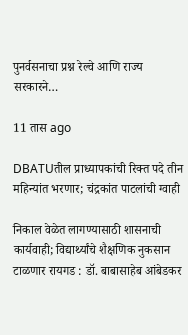पुनर्वसनाचा प्रश्न रेल्वे आणि राज्य सरकारने…

11 तास ago

DBATUतील प्राध्यापकांची रिक्त पदे तीन महिन्यांत भरणार; चंद्रकांत पाटलांची ग्वाही

निकाल वेळेत लागण्यासाठी शासनाची कार्यवाही; विद्यार्थ्यांचे शैक्षणिक नुकसान टाळणार रायगड : डॉ. बाबासाहेब आंबेडकर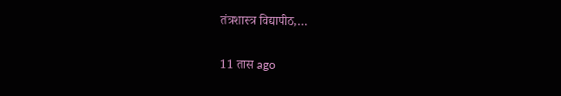तंत्रशास्त्र विद्यापीठ,…

11 तास ago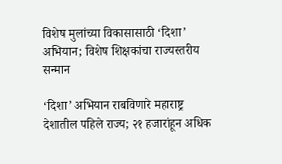विशेष मुलांच्या विकासासाठी ‘दिशा’ अभियान; विशेष शिक्षकांचा राज्यस्तरीय सन्मान

‘दिशा’ अभियान राबविणारे महाराष्ट्र देशातील पहिले राज्य; २१ हजारांहून अधिक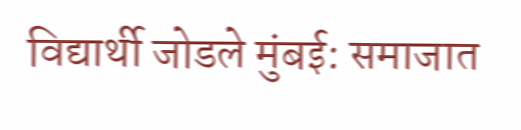विद्यार्थी जोडले मुंबई: समाजात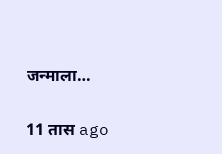जन्माला…

11 तास ago